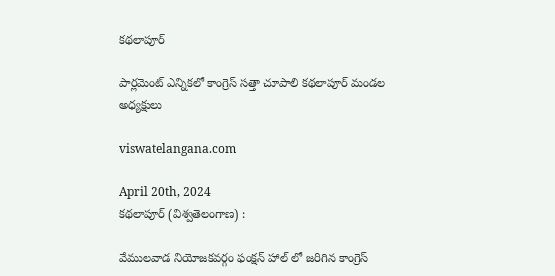కథలాపూర్

పార్లమెంట్ ఎన్నికలో కాంగ్రెస్ సత్తా చూపాలి కథలాపూర్ మండల అధ్యక్షులు

viswatelangana.com

April 20th, 2024
కథలాపూర్ (విశ్వతెలంగాణ) :

వేములవాడ నియోజకవర్గం ఫంక్షన్ హాల్ లో జరిగిన కాంగ్రెస్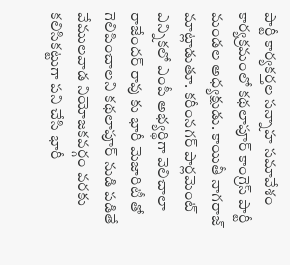పార్టీ కార్యకర్తల సన్నాహ సమావేశం కార్యక్రమంలో కథలాపూర్ కాంగ్రెస్ పార్టీ మండల అధ్యక్షుడు. కాయితీ నాగరాజ్ మాట్లాడుతూ. కరీంనగర్ పార్లమెంట్ ఎన్నికలో ఎంపీ అభ్యర్థిగా వెలిచాలా రాజేందర్ రావు కు భారీ మెజారిటీ తో గెలిపించాలని కథలాపూర్ నుడి పడితే వేములవాడ నియోజకవర్గం వరకు కలిసికట్టుగా పని చేసి భారీ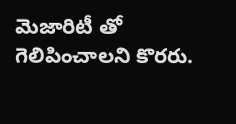మెజారిటీ తో గెలిపించాలని కొరరు.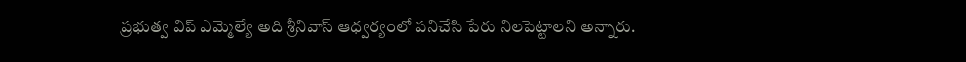ప్రభుత్వ విప్ ఎమ్మెల్యే అది శ్రీనివాస్ ఆధ్వర్యంలో పనిచేసి పేరు నిలపెట్టాలని అన్నారు.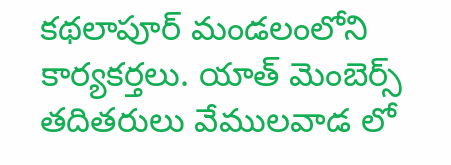కథలాపూర్ మండలంలోని కార్యకర్తలు. యాత్ మెంబెర్స్ తదితరులు వేములవాడ లో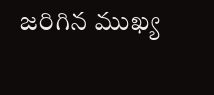జరిగిన ముఖ్య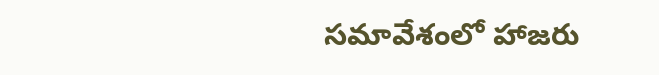సమావేశంలో హాజరు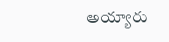అయ్యారు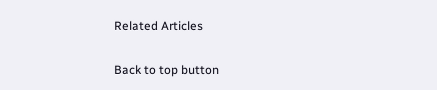Related Articles

Back to top button